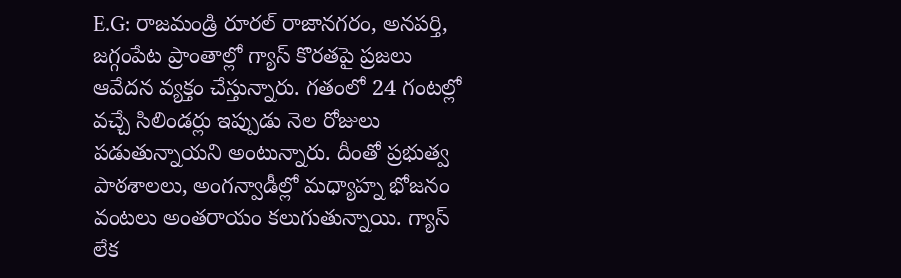E.G: రాజమండ్రి రూరల్ రాజానగరం, అనపర్తి, జగ్గంపేట ప్రాంతాల్లో గ్యాస్ కొరతపై ప్రజలు ఆవేదన వ్యక్తం చేస్తున్నారు. గతంలో 24 గంటల్లో వచ్చే సిలిండర్లు ఇప్పుడు నెల రోజులు పడుతున్నాయని అంటున్నారు. దీంతో ప్రభుత్వ పాఠశాలలు, అంగన్వాడీల్లో మధ్యాహ్న భోజనం వంటలు అంతరాయం కలుగుతున్నాయి. గ్యాస్ లేక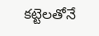కట్టెలతోనే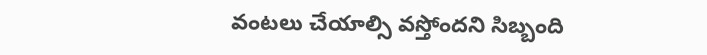వంటలు చేయాల్సి వస్తోందని సిబ్బంది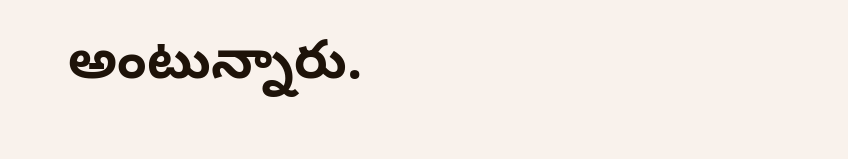అంటున్నారు.